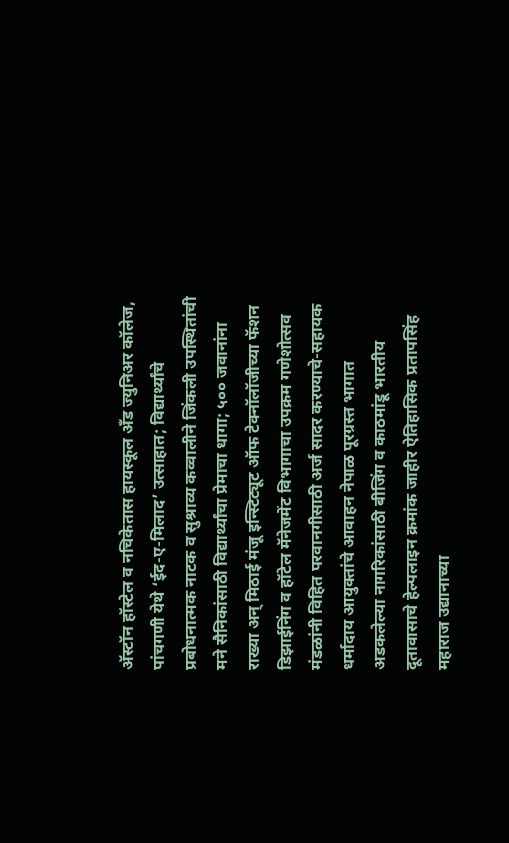अ‍ॅस्टॉन हॉस्टेल व नचिकेतास हायस्कूल अँड ज्युनिअर कॉलेज, पांचगणी येथे ‘ईद-ए-मिलाद’ उत्साहात; विद्यार्थ्यांचे प्रबोधनात्मक नाटक व सुश्राव्य कव्वालीने जिंकली उपस्थितांची मने सैनिकांसाठी विद्यार्थ्यांचा प्रेमाचा धागा; ५०० जवानांना राख्या अन् मिठाई मंजू इन्स्टिट्यूट ऑफ टेक्नॉलॉजीच्या फॅशन डिझाईनिंग व हॉटेल मॅनेजमेंट विभागाचा उपक्रम गणेशोत्सव मंडळांनी विहित परवानगीसाठी अर्ज सादर करण्याचे-सहायक धर्मादाय आयुक्तांचे आवाहन नेपाळ पूरग्रस्त भागात अडकलेल्या नागरिकांसाठी बीजिंग व काठमांडू भारतीय दूतावासाचे हेल्पलाइन क्रमांक जाहीर ऐतिहासिक प्रतापसिंह महाराज उद्यानाच्या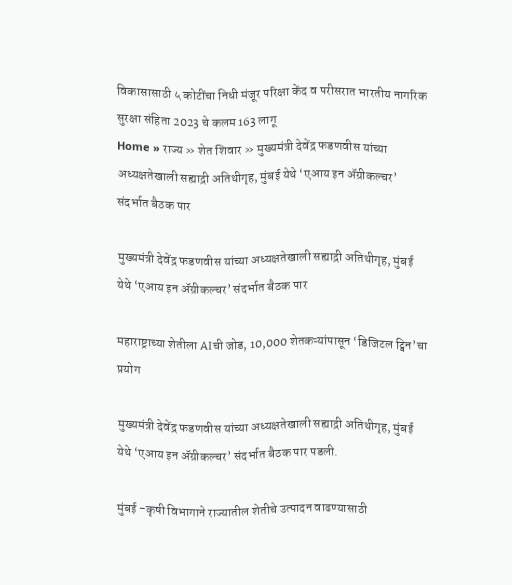विकासासाठी ५ कोटींचा निधी मंजूर परिक्षा केंद व परीसरात भारतीय नागरिक सुरक्षा संहिता 2023 चे कलम 163 लागू
Home » राज्य » शेत शिवार » मुख्यमंत्री देवेंद्र फडणवीस यांच्या अध्यक्षतेखाली सह्याद्री अतिथीगृह, मुंबई येथे ‘एआय इन ॲग्रीकल्चर’ संदर्भात बैठक पार

मुख्यमंत्री देवेंद्र फडणवीस यांच्या अध्यक्षतेखाली सह्याद्री अतिथीगृह, मुंबई येथे ‘एआय इन ॲग्रीकल्चर’ संदर्भात बैठक पार

महाराष्ट्राच्या शेतीला AIची जोड, 10,000 शेतकऱ्यांपासून ‘डिजिटल ट्विन’चा प्रयोग

मुख्यमंत्री देवेंद्र फडणवीस यांच्या अध्यक्षतेखाली सह्याद्री अतिथीगृह, मुंबई येथे ‘एआय इन ॲग्रीकल्चर’ संदर्भात बैठक पार पडली.

मुंबई -कृषी विभागाने राज्यातील शेतीचे उत्पादन वाढण्यासाठी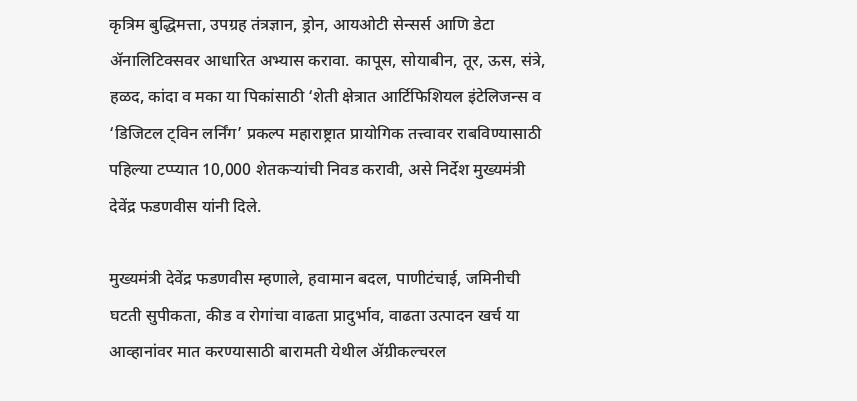कृत्रिम बुद्धिमत्ता, उपग्रह तंत्रज्ञान, ड्रोन, आयओटी सेन्सर्स आणि डेटा ॲनालिटिक्सवर आधारित अभ्यास करावा. कापूस, सोयाबीन, तूर, ऊस, संत्रे, हळद, कांदा व मका या पिकांसाठी ‘शेती क्षेत्रात आर्टिफिशियल इंटेलिजन्स व ‘डिजिटल ट्विन लर्निंग’ प्रकल्प महाराष्ट्रात प्रायोगिक तत्त्वावर राबविण्यासाठी पहिल्या टप्प्यात 10,000 शेतकऱ्यांची निवड करावी, असे निर्देश मुख्यमंत्री देवेंद्र फडणवीस यांनी दिले.

मुख्यमंत्री देवेंद्र फडणवीस म्हणाले, हवामान बदल, पाणीटंचाई, जमिनीची घटती सुपीकता, कीड व रोगांचा वाढता प्रादुर्भाव, वाढता उत्पादन खर्च या आव्हानांवर मात करण्यासाठी बारामती येथील ॲग्रीकल्चरल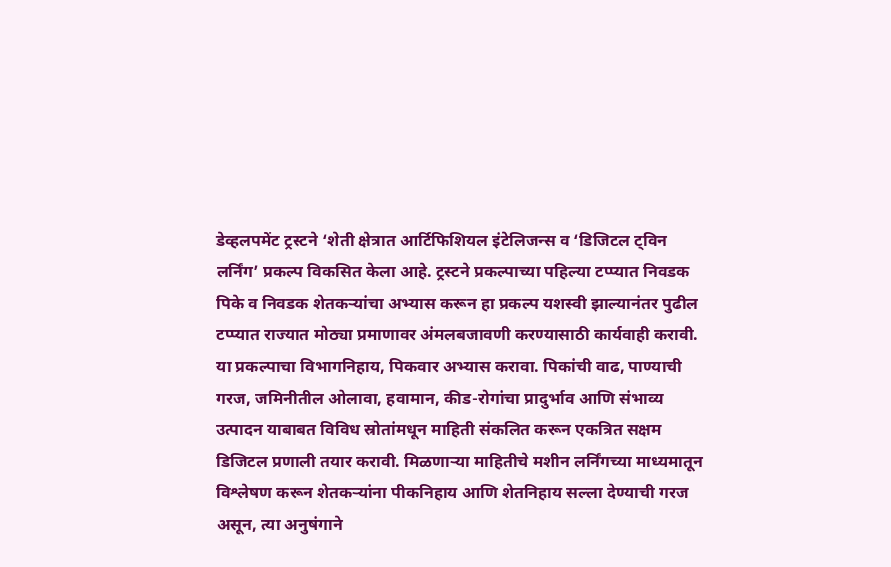डेव्हलपमेंट ट्रस्टने ‘शेती क्षेत्रात आर्टिफिशियल इंटेलिजन्स व ‘डिजिटल ट्विन लर्निंग’ प्रकल्प विकसित केला आहे. ट्रस्टने प्रकल्पाच्या पहिल्या टप्प्यात निवडक पिके व निवडक शेतकऱ्यांचा अभ्यास करून हा प्रकल्प यशस्वी झाल्यानंतर पुढील टप्प्यात राज्यात मोठ्या प्रमाणावर अंमलबजावणी करण्यासाठी कार्यवाही करावी. या प्रकल्पाचा विभागनिहाय, पिकवार अभ्यास करावा. पिकांची वाढ, पाण्याची गरज, जमिनीतील ओलावा, हवामान, कीड-रोगांचा प्रादुर्भाव आणि संभाव्य उत्पादन याबाबत विविध स्रोतांमधून माहिती संकलित करून एकत्रित सक्षम डिजिटल प्रणाली तयार करावी. मिळणाऱ्या माहितीचे मशीन लर्निंगच्या माध्यमातून विश्लेषण करून शेतकऱ्यांना पीकनिहाय आणि शेतनिहाय सल्ला देण्याची गरज असून, त्या अनुषंगाने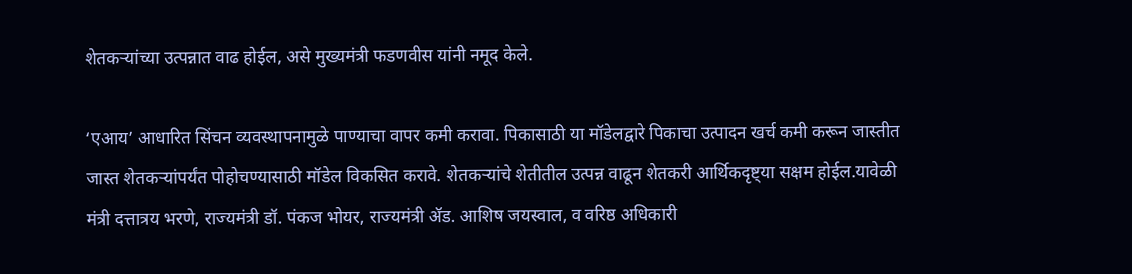शेतकऱ्यांच्या उत्पन्नात वाढ होईल, असे मुख्यमंत्री फडणवीस यांनी नमूद केले.

‘एआय’ आधारित सिंचन व्यवस्थापनामुळे पाण्याचा वापर कमी करावा. पिकासाठी या मॉडेलद्वारे पिकाचा उत्पादन खर्च कमी करून जास्तीत जास्त शेतकऱ्यांपर्यंत पोहोचण्यासाठी मॉडेल विकसित करावे. शेतकऱ्यांचे शेतीतील उत्पन्न वाढून शेतकरी आर्थिकदृष्ट्या सक्षम होईल.यावेळी मंत्री दत्तात्रय भरणे, राज्यमंत्री डॉ. पंकज भोयर, राज्यमंत्री ॲड. आशिष जयस्वाल, व वरिष्ठ अधिकारी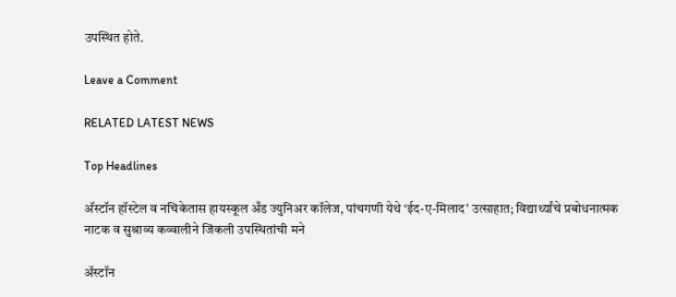उपस्थित होते.

Leave a Comment

RELATED LATEST NEWS

Top Headlines

अ‍ॅस्टॉन हॉस्टेल व नचिकेतास हायस्कूल अँड ज्युनिअर कॉलेज, पांचगणी येथे ‘ईद-ए-मिलाद’ उत्साहात; विद्यार्थ्यांचे प्रबोधनात्मक नाटक व सुश्राव्य कव्वालीने जिंकली उपस्थितांची मने

अ‍ॅस्टॉन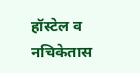हॉस्टेल व नचिकेतास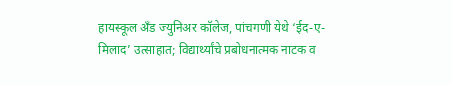हायस्कूल अँड ज्युनिअर कॉलेज, पांचगणी येथे ‘ईद-ए-मिलाद’ उत्साहात; विद्यार्थ्यांचे प्रबोधनात्मक नाटक व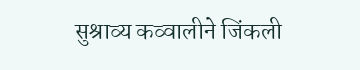सुश्राव्य कव्वालीने जिंकली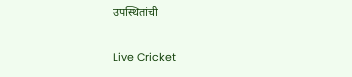उपस्थितांची

Live Cricket